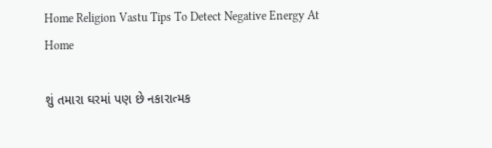Home Religion Vastu Tips To Detect Negative Energy At Home

શું તમારા ઘરમાં પણ છે નકારાત્મક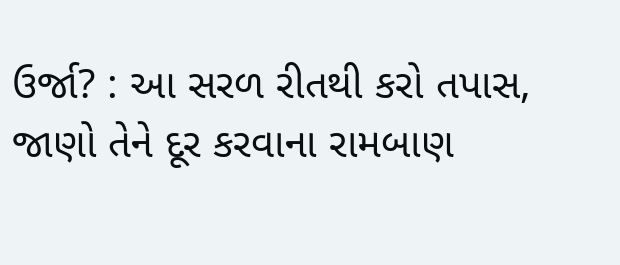ઉર્જા? : આ સરળ રીતથી કરો તપાસ, જાણો તેને દૂર કરવાના રામબાણ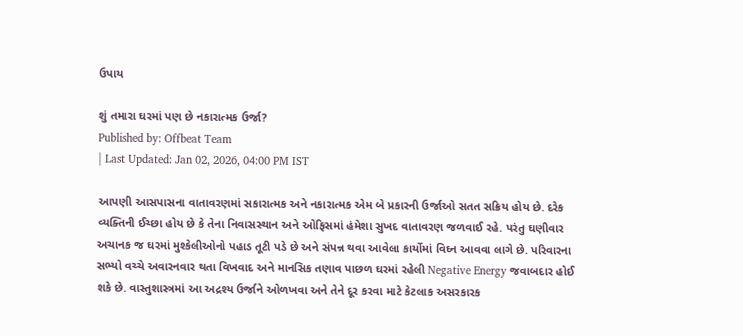ઉપાય

શું તમારા ઘરમાં પણ છે નકારાત્મક ઉર્જા?
Published by: Offbeat Team
| Last Updated: Jan 02, 2026, 04:00 PM IST

આપણી આસપાસના વાતાવરણમાં સકારાત્મક અને નકારાત્મક એમ બે પ્રકારની ઉર્જાઓ સતત સક્રિય હોય છે. દરેક વ્યક્તિની ઈચ્છા હોય છે કે તેના નિવાસસ્થાન અને ઓફિસમાં હંમેશા સુખદ વાતાવરણ જળવાઈ રહે. પરંતુ ઘણીવાર અચાનક જ ઘરમાં મુશ્કેલીઓનો પહાડ તૂટી પડે છે અને સંપન્ન થવા આવેલા કાર્યોમાં વિઘ્ન આવવા લાગે છે. પરિવારના સભ્યો વચ્ચે અવારનવાર થતા વિખવાદ અને માનસિક તણાવ પાછળ ઘરમાં રહેલી Negative Energy જવાબદાર હોઈ શકે છે. વાસ્તુશાસ્ત્રમાં આ અદ્રશ્ય ઉર્જાને ઓળખવા અને તેને દૂર કરવા માટે કેટલાક અસરકારક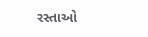રસ્તાઓ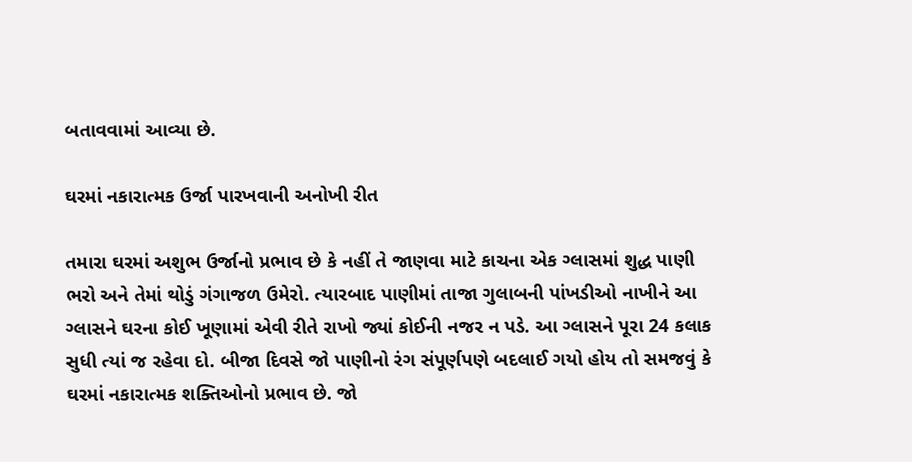બતાવવામાં આવ્યા છે.

ઘરમાં નકારાત્મક ઉર્જા પારખવાની અનોખી રીત

તમારા ઘરમાં અશુભ ઉર્જાનો પ્રભાવ છે કે નહીં તે જાણવા માટે કાચના એક ગ્લાસમાં શુદ્ધ પાણી ભરો અને તેમાં થોડું ગંગાજળ ઉમેરો. ત્યારબાદ પાણીમાં તાજા ગુલાબની પાંખડીઓ નાખીને આ ગ્લાસને ઘરના કોઈ ખૂણામાં એવી રીતે રાખો જ્યાં કોઈની નજર ન પડે. આ ગ્લાસને પૂરા 24 કલાક સુધી ત્યાં જ રહેવા દો. બીજા દિવસે જો પાણીનો રંગ સંપૂર્ણપણે બદલાઈ ગયો હોય તો સમજવું કે ઘરમાં નકારાત્મક શક્તિઓનો પ્રભાવ છે. જો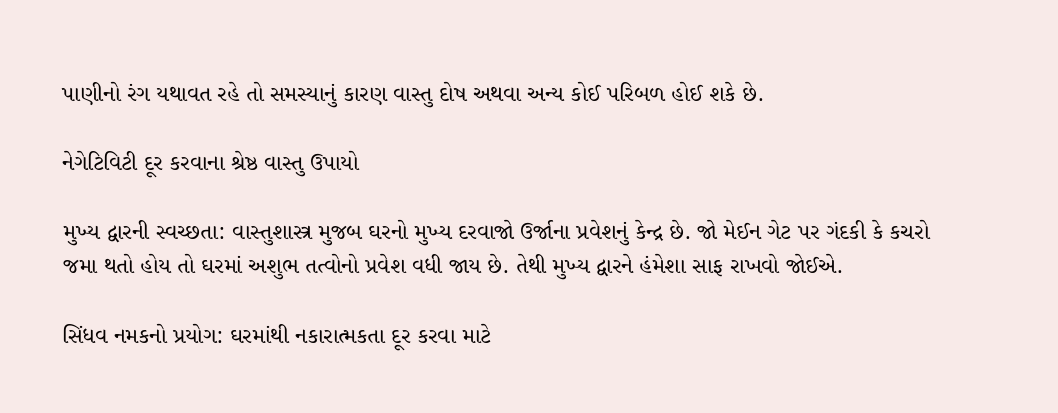પાણીનો રંગ યથાવત રહે તો સમસ્યાનું કારણ વાસ્તુ દોષ અથવા અન્ય કોઈ પરિબળ હોઈ શકે છે.

નેગેટિવિટી દૂર કરવાના શ્રેષ્ઠ વાસ્તુ ઉપાયો

મુખ્ય દ્વારની સ્વચ્છતા: વાસ્તુશાસ્ત્ર મુજબ ઘરનો મુખ્ય દરવાજો ઉર્જાના પ્રવેશનું કેન્દ્ર છે. જો મેઈન ગેટ પર ગંદકી કે કચરો જમા થતો હોય તો ઘરમાં અશુભ તત્વોનો પ્રવેશ વધી જાય છે. તેથી મુખ્ય દ્વારને હંમેશા સાફ રાખવો જોઈએ.

સિંધવ નમકનો પ્રયોગ: ઘરમાંથી નકારાત્મકતા દૂર કરવા માટે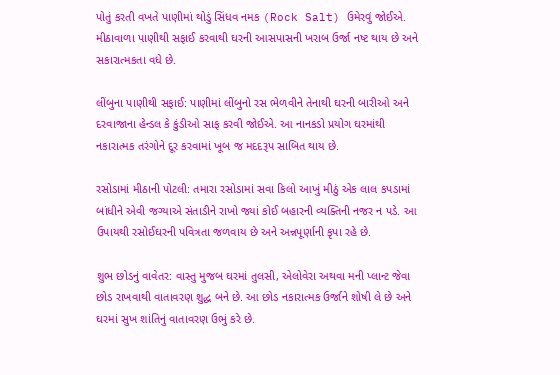પોતું કરતી વખતે પાણીમાં થોડું સિંધવ નમક (Rock Salt) ઉમેરવું જોઈએ. મીઠાવાળા પાણીથી સફાઈ કરવાથી ઘરની આસપાસની ખરાબ ઉર્જા નષ્ટ થાય છે અને સકારાત્મકતા વધે છે.

લીંબુના પાણીથી સફાઈ: પાણીમાં લીંબુનો રસ ભેળવીને તેનાથી ઘરની બારીઓ અને દરવાજાના હેન્ડલ કે કુંડીઓ સાફ કરવી જોઈએ. આ નાનકડો પ્રયોગ ઘરમાંથી નકારાત્મક તરંગોને દૂર કરવામાં ખૂબ જ મદદરૂપ સાબિત થાય છે.

રસોડામાં મીઠાની પોટલી: તમારા રસોડામાં સવા કિલો આખું મીઠું એક લાલ કપડામાં બાંધીને એવી જગ્યાએ સંતાડીને રાખો જ્યાં કોઈ બહારની વ્યક્તિની નજર ન પડે. આ ઉપાયથી રસોઈઘરની પવિત્રતા જળવાય છે અને અન્નપૂર્ણાની કૃપા રહે છે.

શુભ છોડનું વાવેતર: વાસ્તુ મુજબ ઘરમાં તુલસી, એલોવેરા અથવા મની પ્લાન્ટ જેવા છોડ રાખવાથી વાતાવરણ શુદ્ધ બને છે. આ છોડ નકારાત્મક ઉર્જાને શોષી લે છે અને ઘરમાં સુખ શાંતિનું વાતાવરણ ઉભું કરે છે.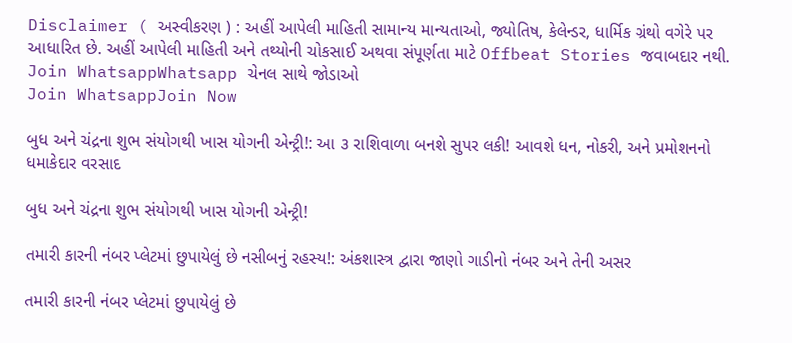Disclaimer ( અસ્વીકરણ ) : અહીં આપેલી માહિતી સામાન્ય માન્યતાઓ, જ્યોતિષ, કેલેન્ડર, ધાર્મિક ગ્રંથો વગેરે પર આધારિત છે. અહીં આપેલી માહિતી અને તથ્યોની ચોકસાઈ અથવા સંપૂર્ણતા માટે Offbeat Stories જવાબદાર નથી.
Join WhatsappWhatsapp ચેનલ સાથે જોડાઓ
Join WhatsappJoin Now

બુધ અને ચંદ્રના શુભ સંયોગથી ખાસ યોગની એન્ટ્રી!: આ ૩ રાશિવાળા બનશે સુપર લકી! આવશે ધન, નોકરી, અને પ્રમોશનનો ધમાકેદાર વરસાદ

બુધ અને ચંદ્રના શુભ સંયોગથી ખાસ યોગની એન્ટ્રી!

તમારી કારની નંબર પ્લેટમાં છુપાયેલું છે નસીબનું રહસ્ય!: અંકશાસ્ત્ર દ્વારા જાણો ગાડીનો નંબર અને તેની અસર

તમારી કારની નંબર પ્લેટમાં છુપાયેલું છે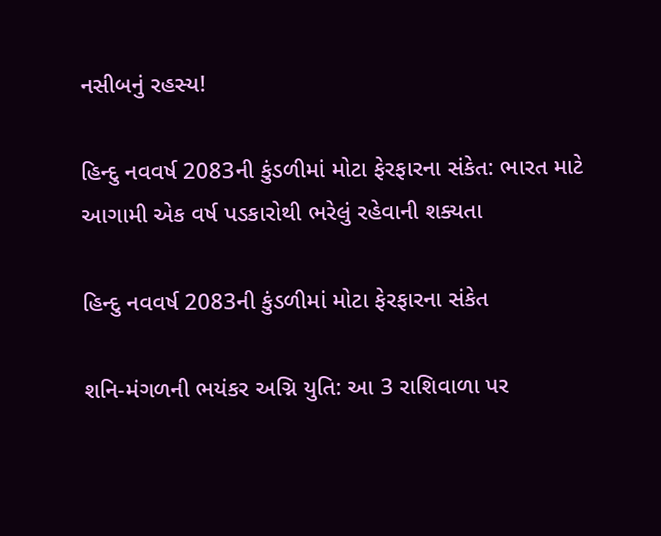નસીબનું રહસ્ય!

હિન્દુ નવવર્ષ 2083ની કુંડળીમાં મોટા ફેરફારના સંકેત: ભારત માટે આગામી એક વર્ષ પડકારોથી ભરેલું રહેવાની શક્યતા

હિન્દુ નવવર્ષ 2083ની કુંડળીમાં મોટા ફેરફારના સંકેત

શનિ-મંગળની ભયંકર અગ્નિ યુતિ: આ 3 રાશિવાળા પર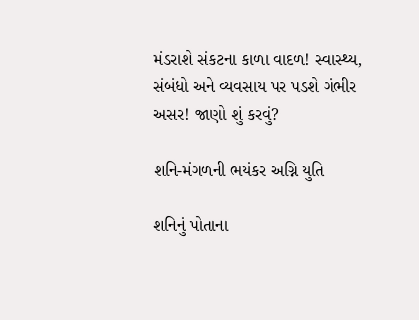મંડરાશે સંકટના કાળા વાદળ! સ્વાસ્થ્ય, સંબંધો અને વ્યવસાય પર પડશે ગંભીર અસર! જાણો શું કરવું?

શનિ-મંગળની ભયંકર અગ્નિ યુતિ

શનિનું પોતાના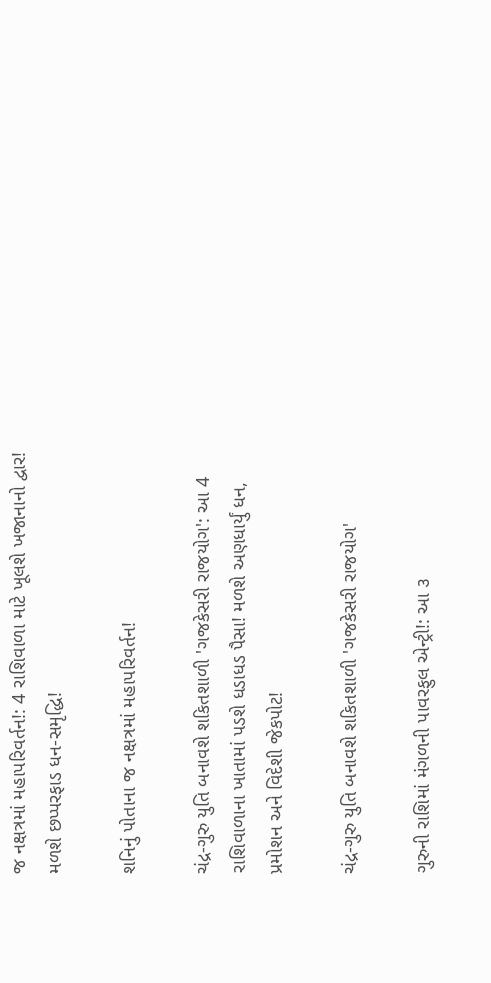જ નક્ષત્રમાં મહાપરિવર્તન!: 4 રાશિવાળા માટે ખૂલશે ખજાનાનો દ્વાર! મળશે છપ્પરફાડ ધન-સમૃદ્ધિ!

શનિનું પોતાના જ નક્ષત્રમાં મહાપરિવર્તન!

ચંદ્ર-ગુરુ યુતિ બનાવશે શકિતશાળી 'ગજકેસરી રાજયોગ': આ 4 રાશિવાળાના ખાતામાં પડશે ધડાધડ પૈસા! મળશે અણધાર્યું ધન, પ્રમોશન અને વિદેશી જેકપોટ!

ચંદ્ર-ગુરુ યુતિ બનાવશે શકિતશાળી 'ગજકેસરી રાજયોગ'

ગુરુની રાશિમાં મંગળની પાવરફુલ એન્ટ્રી!: આ ૩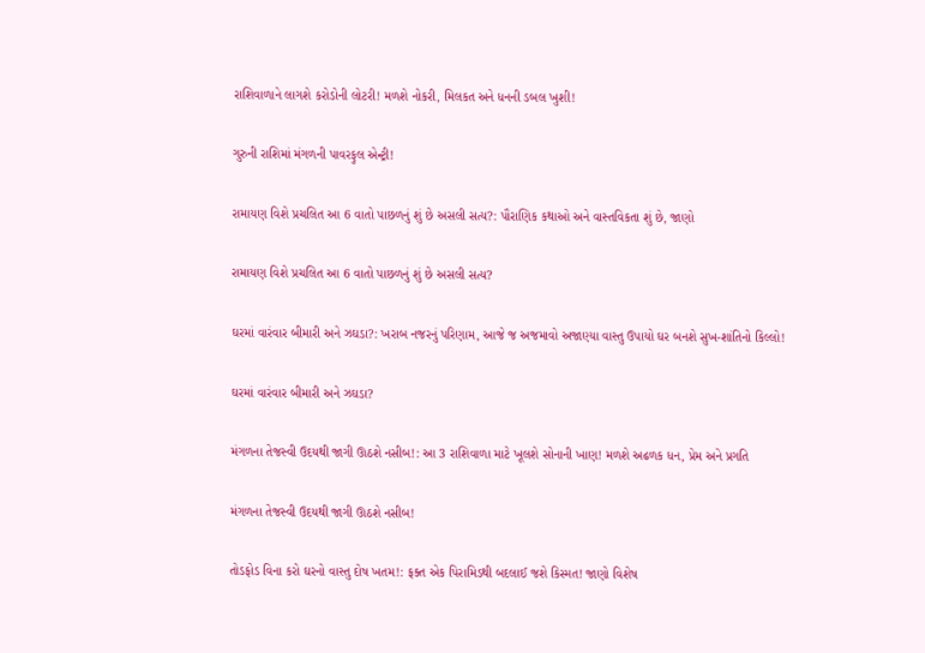રાશિવાળાને લાગશે કરોડોની લોટરી! મળશે નોકરી, મિલકત અને ધનની ડબલ ખુશી!

ગુરુની રાશિમાં મંગળની પાવરફુલ એન્ટ્રી!

રામાયણ વિશે પ્રચલિત આ 6 વાતો પાછળનું શું છે અસલી સત્ય?: પૌરાણિક કથાઓ અને વાસ્તવિકતા શું છે, જાણો

રામાયણ વિશે પ્રચલિત આ 6 વાતો પાછળનું શું છે અસલી સત્ય?

ઘરમાં વારંવાર બીમારી અને ઝઘડા?: ખરાબ નજરનું પરિણામ, આજે જ અજમાવો અજાણ્યા વાસ્તુ ઉપાયો ઘર બનશે સુખ-શાંતિનો કિલ્લો!

ઘરમાં વારંવાર બીમારી અને ઝઘડા?

મંગળના તેજસ્વી ઉદયથી જાગી ઊઠશે નસીબ!: આ 3 રાશિવાળા માટે ખૂલશે સોનાની ખાણ! મળશે અઢળક ધન, પ્રેમ અને પ્રગતિ

મંગળના તેજસ્વી ઉદયથી જાગી ઊઠશે નસીબ!

તોડફોડ વિના કરો ઘરનો વાસ્તુ દોષ ખતમ!: ફક્ત એક પિરામિડથી બદલાઈ જશે કિસ્મત! જાણો વિશેષ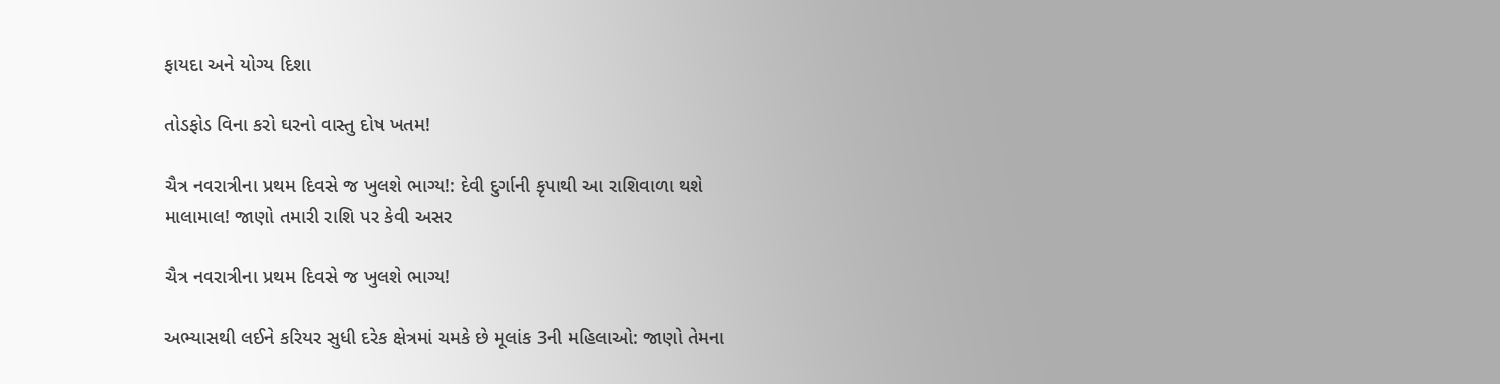ફાયદા અને યોગ્ય દિશા

તોડફોડ વિના કરો ઘરનો વાસ્તુ દોષ ખતમ!

ચૈત્ર નવરાત્રીના પ્રથમ દિવસે જ ખુલશે ભાગ્ય!: દેવી દુર્ગાની કૃપાથી આ રાશિવાળા થશે માલામાલ! જાણો તમારી રાશિ પર કેવી અસર

ચૈત્ર નવરાત્રીના પ્રથમ દિવસે જ ખુલશે ભાગ્ય!

અભ્યાસથી લઈને કરિયર સુધી દરેક ક્ષેત્રમાં ચમકે છે મૂલાંક 3ની મહિલાઓ: જાણો તેમના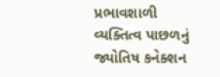પ્રભાવશાળી વ્યક્તિત્વ પાછળનું જ્યોતિષ કનેક્શન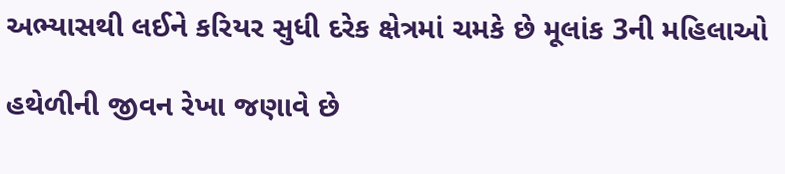અભ્યાસથી લઈને કરિયર સુધી દરેક ક્ષેત્રમાં ચમકે છે મૂલાંક 3ની મહિલાઓ

હથેળીની જીવન રેખા જણાવે છે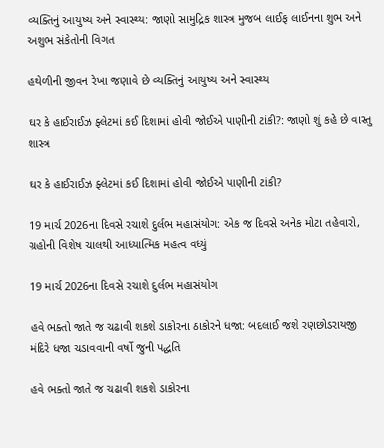વ્યક્તિનું આયુષ્ય અને સ્વાસ્થ્ય: જાણો સામુદ્રિક શાસ્ત્ર મુજબ લાઈફ લાઈનના શુભ અને અશુભ સંકેતોની વિગત

હથેળીની જીવન રેખા જણાવે છે વ્યક્તિનું આયુષ્ય અને સ્વાસ્થ્ય

ઘર કે હાઈરાઈઝ ફ્લેટમાં કઈ દિશામાં હોવી જોઈએ પાણીની ટાંકી?: જાણો શું કહે છે વાસ્તુ શાસ્ત્ર

ઘર કે હાઈરાઈઝ ફ્લેટમાં કઈ દિશામાં હોવી જોઈએ પાણીની ટાંકી?

19 માર્ચ 2026ના દિવસે રચાશે દુર્લભ મહાસંયોગ: એક જ દિવસે અનેક મોટા તહેવારો, ગ્રહોની વિશેષ ચાલથી આધ્યાત્મિક મહત્વ વધ્યું

19 માર્ચ 2026ના દિવસે રચાશે દુર્લભ મહાસંયોગ

હવે ભક્તો જાતે જ ચઢાવી શકશે ડાકોરના ઠાકોરને ધજા: બદલાઈ જશે રણછોડરાયજી મંદિરે ધજા ચડાવવાની વર્ષો જુની પદ્ધતિ

હવે ભક્તો જાતે જ ચઢાવી શકશે ડાકોરના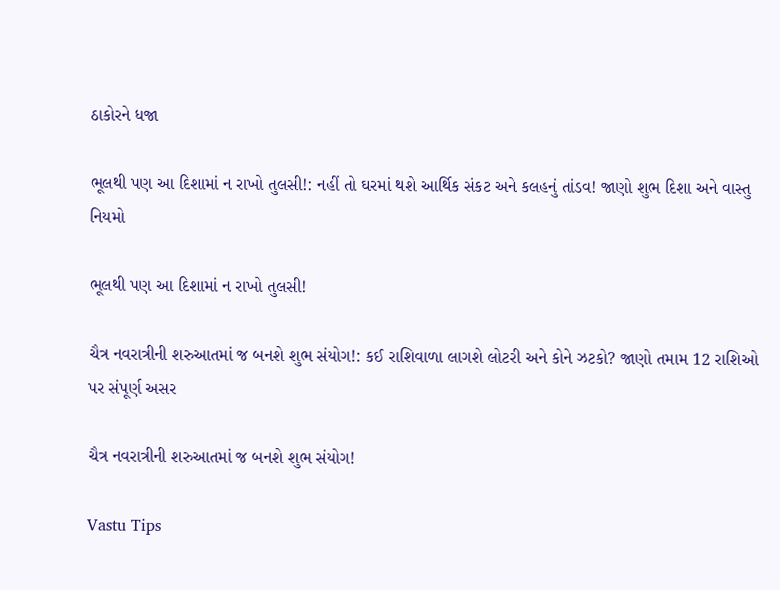ઠાકોરને ધજા

ભૂલથી પણ આ દિશામાં ન રાખો તુલસી!: નહીં તો ઘરમાં થશે આર્થિક સંકટ અને કલહનું તાંડવ! જાણો શુભ દિશા અને વાસ્તુ નિયમો

ભૂલથી પણ આ દિશામાં ન રાખો તુલસી!

ચૈત્ર નવરાત્રીની શરુઆતમાં જ બનશે શુભ સંયોગ!: કઈ રાશિવાળા લાગશે લોટરી અને કોને ઝટકો? જાણો તમામ 12 રાશિઓ પર સંપૂર્ણ અસર

ચૈત્ર નવરાત્રીની શરુઆતમાં જ બનશે શુભ સંયોગ!

Vastu Tips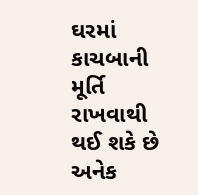ઘરમાં કાચબાની મૂર્તિ રાખવાથી થઈ શકે છે અનેક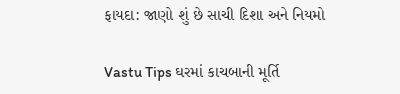ફાયદા: જાણો શું છે સાચી દિશા અને નિયમો

Vastu Tips ઘરમાં કાચબાની મૂર્તિ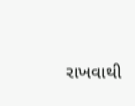રાખવાથી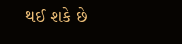થઈ શકે છે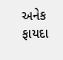અનેક ફાયદા